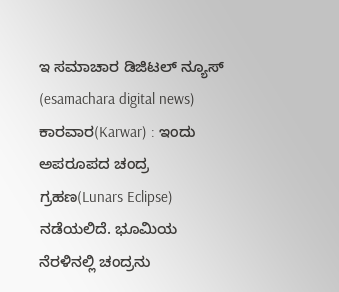ಇ ಸಮಾಚಾರ ಡಿಜಿಟಲ್ ನ್ಯೂಸ್ (esamachara digital news) ಕಾರವಾರ(Karwar) : ಇಂದು ಅಪರೂಪದ ಚಂದ್ರ ಗ್ರಹಣ(Lunars Eclipse) ನಡೆಯಲಿದೆ. ಭೂಮಿಯ ನೆರಳಿನಲ್ಲಿ ಚಂದ್ರನು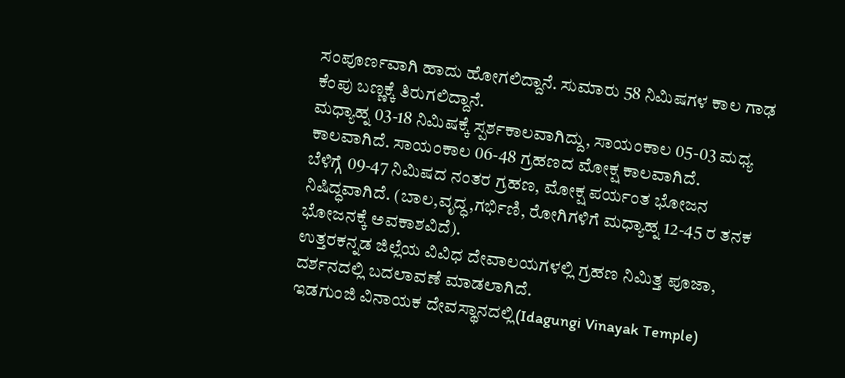ಸಂಪೂರ್ಣವಾಗಿ ಹಾದು ಹೋಗಲಿದ್ದಾನೆ. ಸುಮಾರು 58 ನಿಮಿಷಗಳ ಕಾಲ ಗಾಢ ಕೆಂಪು ಬಣ್ಣಕ್ಕೆ ತಿರುಗಲಿದ್ದಾನೆ.
ಮಧ್ಯಾಹ್ನ 03-18 ನಿಮಿಷಕ್ಕೆ ಸ್ಪರ್ಶಕಾಲವಾಗಿದ್ದು, ಸಾಯಂಕಾಲ 05-03 ಮಧ್ಯ ಕಾಲವಾಗಿದೆ. ಸಾಯಂಕಾಲ 06-48 ಗ್ರಹಣದ ಮೋಕ್ಷ ಕಾಲವಾಗಿದೆ.
ಬೆಳಿಗ್ಗೆ 09-47 ನಿಮಿಷದ ನಂತರ ಗ್ರಹಣ, ಮೋಕ್ಷ ಪರ್ಯಂತ ಭೋಜನ ನಿಷಿದ್ಧವಾಗಿದೆ. (ಬಾಲ,ವೃದ್ಧ,ಗರ್ಭಿಣಿ, ರೋಗಿಗಳಿಗೆ ಮಧ್ಯಾಹ್ನ 12-45 ರ ತನಕ ಭೋಜನಕ್ಕೆ ಅವಕಾಶವಿದೆ).
ಉತ್ತರಕನ್ನಡ ಜಿಲ್ಲೆಯ ವಿವಿಧ ದೇವಾಲಯಗಳಲ್ಲಿ ಗ್ರಹಣ ನಿಮಿತ್ತ ಪೂಜಾ, ದರ್ಶನದಲ್ಲಿ ಬದಲಾವಣೆ ಮಾಡಲಾಗಿದೆ.
ಇಡಗುಂಜಿ ವಿನಾಯಕ ದೇವಸ್ಥಾನದಲ್ಲಿ(Idagungi Vinayak Temple)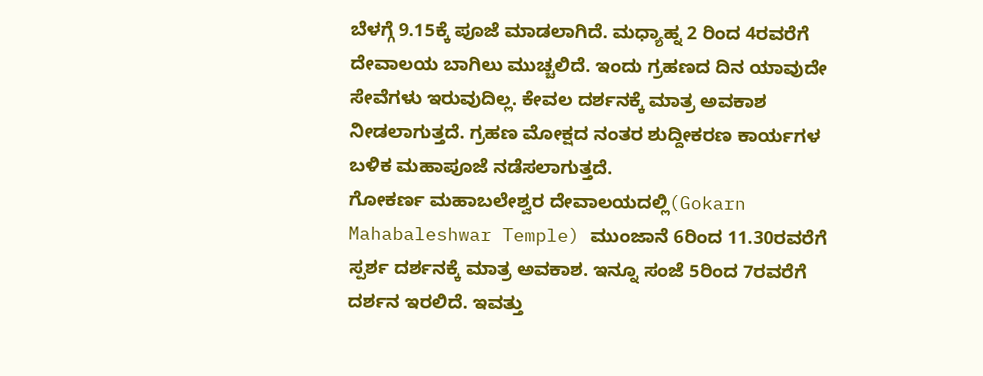ಬೆಳಗ್ಗೆ 9.15ಕ್ಕೆ ಪೂಜೆ ಮಾಡಲಾಗಿದೆ. ಮಧ್ಯಾಹ್ನ 2 ರಿಂದ 4ರವರೆಗೆ ದೇವಾಲಯ ಬಾಗಿಲು ಮುಚ್ಚಲಿದೆ. ಇಂದು ಗ್ರಹಣದ ದಿನ ಯಾವುದೇ ಸೇವೆಗಳು ಇರುವುದಿಲ್ಲ. ಕೇವಲ ದರ್ಶನಕ್ಕೆ ಮಾತ್ರ ಅವಕಾಶ ನೀಡಲಾಗುತ್ತದೆ. ಗ್ರಹಣ ಮೋಕ್ಷದ ನಂತರ ಶುದ್ದೀಕರಣ ಕಾರ್ಯಗಳ ಬಳಿಕ ಮಹಾಪೂಜೆ ನಡೆಸಲಾಗುತ್ತದೆ.
ಗೋಕರ್ಣ ಮಹಾಬಲೇಶ್ವರ ದೇವಾಲಯದಲ್ಲಿ(Gokarn Mahabaleshwar Temple) ಮುಂಜಾನೆ 6ರಿಂದ 11.30ರವರೆಗೆ ಸ್ಪರ್ಶ ದರ್ಶನಕ್ಕೆ ಮಾತ್ರ ಅವಕಾಶ. ಇನ್ನೂ ಸಂಜೆ 5ರಿಂದ 7ರವರೆಗೆ ದರ್ಶನ ಇರಲಿದೆ. ಇವತ್ತು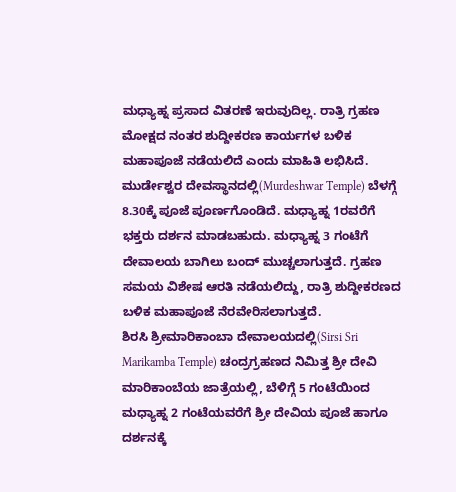ಮಧ್ಯಾಹ್ನ ಪ್ರಸಾದ ವಿತರಣೆ ಇರುವುದಿಲ್ಲ. ರಾತ್ರಿ ಗ್ರಹಣ ಮೋಕ್ಷದ ನಂತರ ಶುದ್ದೀಕರಣ ಕಾರ್ಯಗಳ ಬಳಿಕ ಮಹಾಪೂಜೆ ನಡೆಯಲಿದೆ ಎಂದು ಮಾಹಿತಿ ಲಭಿಸಿದೆ.
ಮುರ್ಡೇಶ್ವರ ದೇವಸ್ಥಾನದಲ್ಲಿ(Murdeshwar Temple) ಬೆಳಗ್ಗೆ 8.30ಕ್ಕೆ ಪೂಜೆ ಪೂರ್ಣಗೊಂಡಿದೆ. ಮಧ್ಯಾಹ್ನ 1ರವರೆಗೆ ಭಕ್ತರು ದರ್ಶನ ಮಾಡಬಹುದು. ಮಧ್ಯಾಹ್ನ 3 ಗಂಟೆಗೆ ದೇವಾಲಯ ಬಾಗಿಲು ಬಂದ್ ಮುಚ್ಚಲಾಗುತ್ತದೆ. ಗ್ರಹಣ ಸಮಯ ವಿಶೇಷ ಆರತಿ ನಡೆಯಲಿದ್ದು, ರಾತ್ರಿ ಶುದ್ದೀಕರಣದ ಬಳಿಕ ಮಹಾಪೂಜೆ ನೆರವೇರಿಸಲಾಗುತ್ತದೆ.
ಶಿರಸಿ ಶ್ರೀಮಾರಿಕಾಂಬಾ ದೇವಾಲಯದಲ್ಲಿ(Sirsi Sri Marikamba Temple) ಚಂದ್ರಗ್ರಹಣದ ನಿಮಿತ್ತ ಶ್ರೀ ದೇವಿ ಮಾರಿಕಾಂಬೆಯ ಜಾತ್ರೆಯಲ್ಲಿ, ಬೆಳಿಗ್ಗೆ 5 ಗಂಟೆಯಿಂದ ಮಧ್ಯಾಹ್ನ 2 ಗಂಟೆಯವರೆಗೆ ಶ್ರೀ ದೇವಿಯ ಪೂಜೆ ಹಾಗೂ ದರ್ಶನಕ್ಕೆ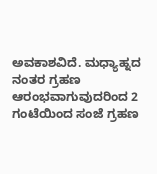ಅವಕಾಶವಿದೆ. ಮಧ್ಯಾಹ್ನದ ನಂತರ ಗ್ರಹಣ ಆರಂಭವಾಗುವುದರಿಂದ 2 ಗಂಟೆಯಿಂದ ಸಂಜೆ ಗ್ರಹಣ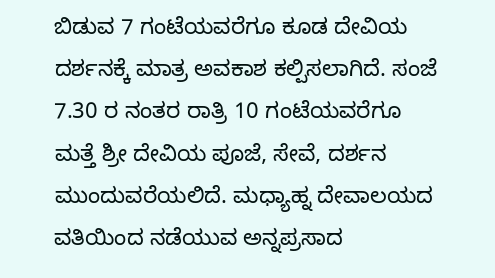ಬಿಡುವ 7 ಗಂಟೆಯವರೆಗೂ ಕೂಡ ದೇವಿಯ ದರ್ಶನಕ್ಕೆ ಮಾತ್ರ ಅವಕಾಶ ಕಲ್ಪಿಸಲಾಗಿದೆ. ಸಂಜೆ 7.30 ರ ನಂತರ ರಾತ್ರಿ 10 ಗಂಟೆಯವರೆಗೂ ಮತ್ತೆ ಶ್ರೀ ದೇವಿಯ ಪೂಜೆ, ಸೇವೆ, ದರ್ಶನ ಮುಂದುವರೆಯಲಿದೆ. ಮಧ್ಯಾಹ್ನ ದೇವಾಲಯದ ವತಿಯಿಂದ ನಡೆಯುವ ಅನ್ನಪ್ರಸಾದ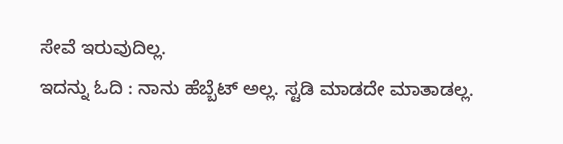ಸೇವೆ ಇರುವುದಿಲ್ಲ.
ಇದನ್ನು ಓದಿ : ನಾನು ಹೆಬ್ಬೆಟ್ ಅಲ್ಲ. ಸ್ಟಡಿ ಮಾಡದೇ ಮಾತಾಡಲ್ಲ.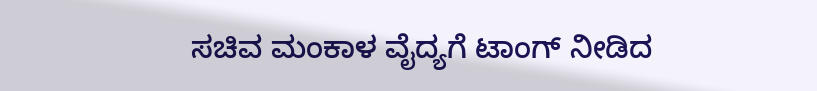ಸಚಿವ ಮಂಕಾಳ ವೈದ್ಯಗೆ ಟಾಂಗ್ ನೀಡಿದ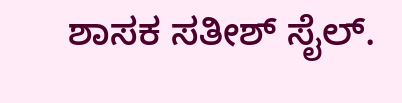ಶಾಸಕ ಸತೀಶ್ ಸೈಲ್.